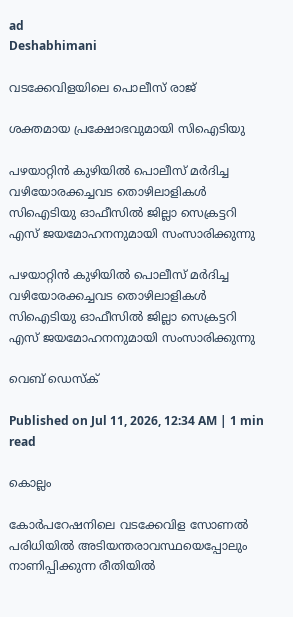ad
Deshabhimani

വടക്കേവിളയിലെ പൊലീസ് രാജ്

ശക്തമായ പ്രക്ഷോഭവുമായി സിഐടിയു

പഴയാറ്റിൻ കുഴിയിൽ പൊലീസ് മർദിച്ച വഴിയോരക്കച്ചവട തൊഴിലാളികൾ സിഐടിയു ഓഫീസിൽ ജില്ലാ സെക്രട്ടറി
എസ് ജയമോഹനനുമായി സംസാരിക്കുന്നു

പഴയാറ്റിൻ കുഴിയിൽ പൊലീസ് മർദിച്ച വഴിയോരക്കച്ചവട തൊഴിലാളികൾ സിഐടിയു ഓഫീസിൽ ജില്ലാ സെക്രട്ടറി
എസ് ജയമോഹനനുമായി സംസാരിക്കുന്നു

വെബ് ഡെസ്ക്

Published on Jul 11, 2026, 12:34 AM | 1 min read

കൊല്ലം

കോർപറേഷനിലെ വടക്കേവിള സോണൽ പരിധിയിൽ അടിയന്തരാവസ്ഥയെപ്പോലും നാണിപ്പിക്കുന്ന രീതിയിൽ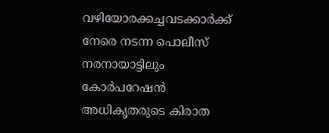വഴിയോരക്കച്ചവടക്കാർക്ക് നേരെ നടന്ന പൊലീസ് നരനായാട്ടിലും കോർപറേഷൻ അധികൃതരുടെ കിരാത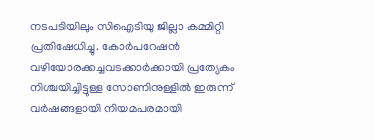നടപടിയിലും സിഐടിയു ജില്ലാ കമ്മിറ്റി പ്രതിഷേധിച്ചു. കോർപറേഷൻ വഴിയോരക്കച്ചവടക്കാർക്കായി പ്രത്യേകം നിശ്ചയിച്ചിട്ടുള്ള സോണിനുള്ളിൽ ഇരുന്ന് വർഷങ്ങളായി നിയമപരമായി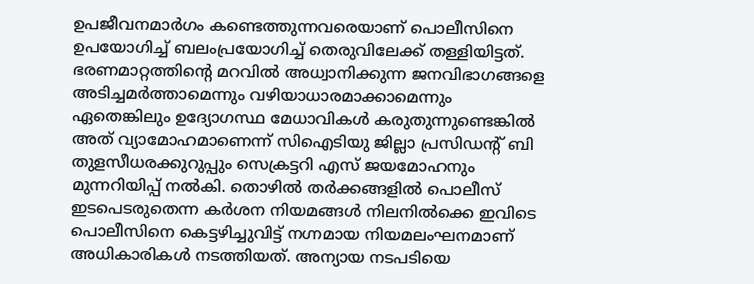ഉപജീവനമാർഗം കണ്ടെത്തുന്നവരെയാണ് പൊലീസിനെ ഉപയോഗിച്ച് ബലംപ്രയോഗിച്ച് തെരുവിലേക്ക് തള്ളിയിട്ടത്. ഭരണമാറ്റത്തിന്റെ മറവിൽ അധ്വാനിക്കുന്ന ജനവിഭാഗങ്ങളെ അടിച്ചമർത്താമെന്നും വഴിയാധാരമാക്കാമെന്നും ഏതെങ്കിലും ഉദ്യോഗസ്ഥ മേധാവികൾ കരുതുന്നുണ്ടെങ്കിൽ അത് വ്യാമോഹമാണെന്ന് സിഐടിയു ജില്ലാ പ്രസിഡന്റ് ബി തുളസീധരക്കുറുപ്പും സെക്രട്ടറി എസ് ജയമോഹനും മുന്നറിയിപ്പ് നൽകി. തൊഴിൽ തർക്കങ്ങളിൽ പൊലീസ് ഇടപെടരുതെന്ന കർശന നിയമങ്ങൾ നിലനിൽക്കെ ഇവിടെ പൊലീസിനെ കെട്ടഴിച്ചുവിട്ട് നഗ്നമായ നിയമലംഘനമാണ് അധികാരികൾ നടത്തിയത്. അന്യായ നടപടിയെ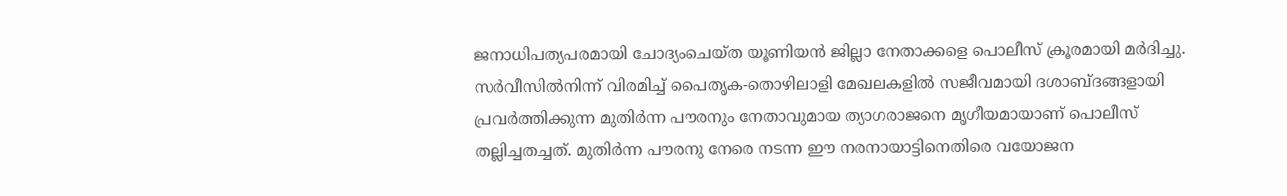ജനാധിപത്യപരമായി ചോദ്യംചെയ്ത യൂണിയൻ ജില്ലാ നേതാക്കളെ പൊലീസ് ക്രൂരമായി മർദിച്ചു. സർവീസിൽനിന്ന്‌ വിരമിച്ച് പൈതൃക-തൊഴിലാളി മേഖലകളിൽ സജീവമായി ദശാബ്ദങ്ങളായി പ്രവർത്തിക്കുന്ന മുതിർന്ന പൗരനും നേതാവുമായ ത്യാഗരാജനെ മൃഗീയമായാണ് പൊലീസ് തല്ലിച്ചതച്ചത്. മുതിർന്ന പൗരനു നേരെ നടന്ന ഈ നരനായാട്ടിനെതിരെ വയോജന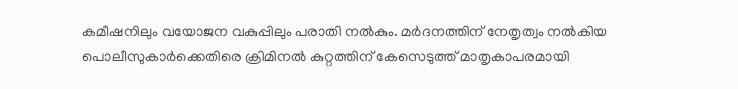കമീഷനിലും വയോജന വകുപ്പിലും പരാതി നൽകും. മർദനത്തിന് നേതൃത്വം നൽകിയ പൊലീസുകാർക്കെതിരെ ക്രിമിനൽ കുറ്റത്തിന് കേസെടുത്ത് മാതൃകാപരമായി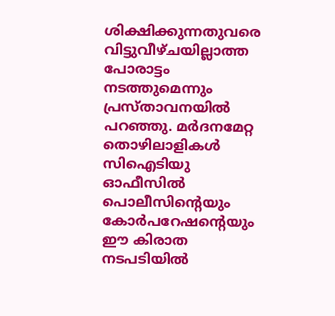ശിക്ഷിക്കുന്നതുവരെ വിട്ടുവീഴ്ചയില്ലാത്ത പോരാട്ടം നടത്തുമെന്നും പ്രസ്‌താവനയിൽ പറഞ്ഞു. മർദനമേറ്റ തൊഴിലാളികൾ സിഐടിയു
ഓഫീസിൽ പൊലീസിന്റെയും കോർപറേഷന്റെയും ഈ കിരാത നടപടിയിൽ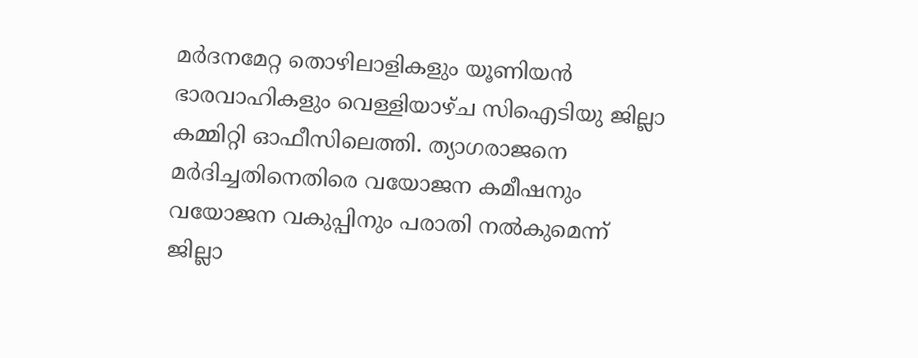മർദനമേറ്റ തൊഴിലാളികളും യൂണിയൻ ഭാരവാഹികളും വെള്ളിയാഴ്‌ച സിഐടിയു ജില്ലാ കമ്മിറ്റി ഓഫീസിലെത്തി. ത്യാഗരാജനെ മർദിച്ചതിനെതിരെ വയോജന കമീഷനും വയോജന വകുപ്പിനും പരാതി നൽകുമെന്ന് ജില്ലാ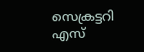സെക്രട്ടറി എസ്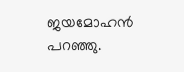ജയമോഹൻ പറഞ്ഞു.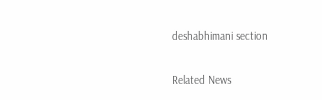deshabhimani section

Related News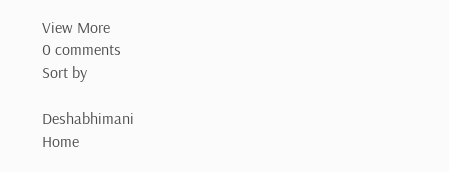View More
0 comments
Sort by

Deshabhimani
Home